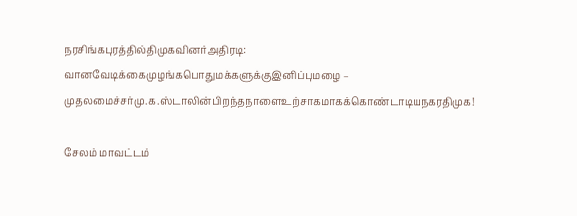நரசிங்கபுரத்தில்திமுகவினர்அதிரடி: வானவேடிக்கைமுழங்கபொதுமக்களுக்குஇனிப்புமழை – முதலமைச்சர்மு.க.ஸ்டாலின்பிறந்தநாளைஉற்சாகமாகக்கொண்டாடியநகரதிமுக!

சேலம் மாவட்டம்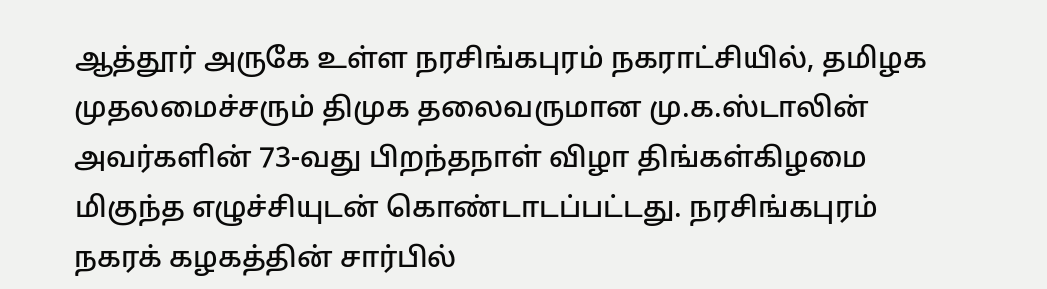ஆத்தூர் அருகே உள்ள நரசிங்கபுரம் நகராட்சியில், தமிழக முதலமைச்சரும் திமுக தலைவருமான மு.க.ஸ்டாலின் அவர்களின் 73-வது பிறந்தநாள் விழா திங்கள்கிழமை மிகுந்த எழுச்சியுடன் கொண்டாடப்பட்டது. நரசிங்கபுரம் நகரக் கழகத்தின் சார்பில்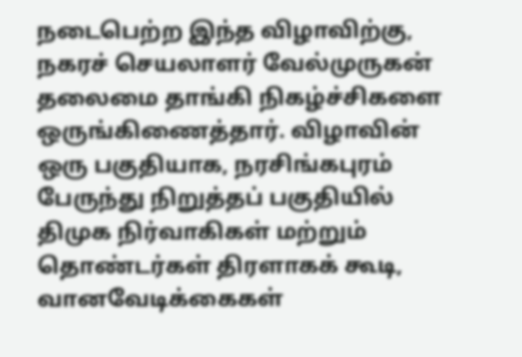நடைபெற்ற இந்த விழாவிற்கு, நகரச் செயலாளர் வேல்முருகன் தலைமை தாங்கி நிகழ்ச்சிகளை ஒருங்கிணைத்தார். விழாவின் ஒரு பகுதியாக, நரசிங்கபுரம் பேருந்து நிறுத்தப் பகுதியில் திமுக நிர்வாகிகள் மற்றும் தொண்டர்கள் திரளாகக் கூடி, வானவேடிக்கைகள்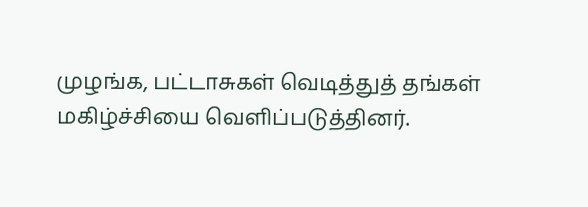முழங்க, பட்டாசுகள் வெடித்துத் தங்கள் மகிழ்ச்சியை வெளிப்படுத்தினர்.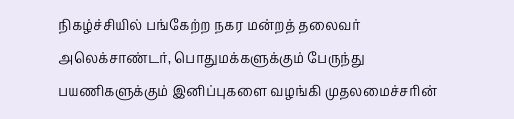நிகழ்ச்சியில் பங்கேற்ற நகர மன்றத் தலைவர் அலெக்சாண்டர், பொதுமக்களுக்கும் பேருந்து பயணிகளுக்கும் இனிப்புகளை வழங்கி முதலமைச்சரின்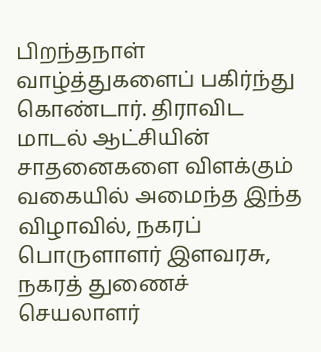பிறந்தநாள் வாழ்த்துகளைப் பகிர்ந்து கொண்டார். திராவிட மாடல் ஆட்சியின் சாதனைகளை விளக்கும் வகையில் அமைந்த இந்த விழாவில், நகரப் பொருளாளர் இளவரசு, நகரத் துணைச் செயலாளர்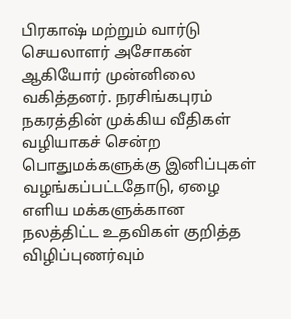பிரகாஷ் மற்றும் வார்டு செயலாளர் அசோகன் ஆகியோர் முன்னிலை வகித்தனர். நரசிங்கபுரம் நகரத்தின் முக்கிய வீதிகள் வழியாகச் சென்ற பொதுமக்களுக்கு இனிப்புகள் வழங்கப்பட்டதோடு, ஏழை எளிய மக்களுக்கான நலத்திட்ட உதவிகள் குறித்த விழிப்புணர்வும்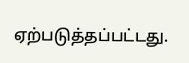ஏற்படுத்தப்பட்டது.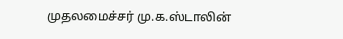முதலமைச்சர் மு.க.ஸ்டாலின்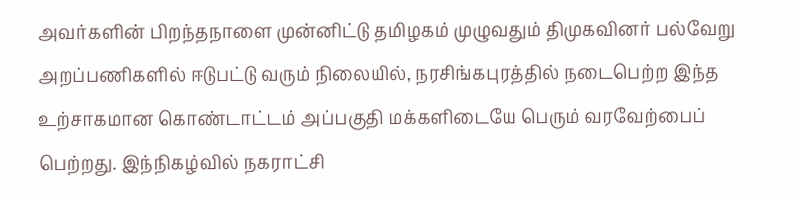அவர்களின் பிறந்தநாளை முன்னிட்டு தமிழகம் முழுவதும் திமுகவினர் பல்வேறு அறப்பணிகளில் ஈடுபட்டு வரும் நிலையில், நரசிங்கபுரத்தில் நடைபெற்ற இந்த உற்சாகமான கொண்டாட்டம் அப்பகுதி மக்களிடையே பெரும் வரவேற்பைப் பெற்றது. இந்நிகழ்வில் நகராட்சி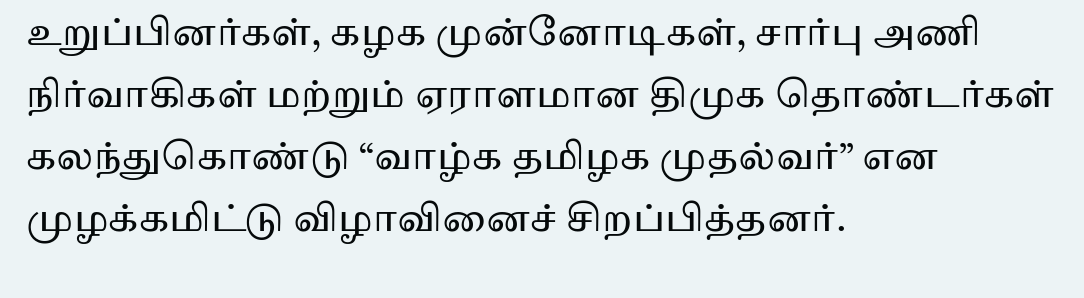உறுப்பினர்கள், கழக முன்னோடிகள், சார்பு அணி நிர்வாகிகள் மற்றும் ஏராளமான திமுக தொண்டர்கள் கலந்துகொண்டு “வாழ்க தமிழக முதல்வர்” என முழக்கமிட்டு விழாவினைச் சிறப்பித்தனர்.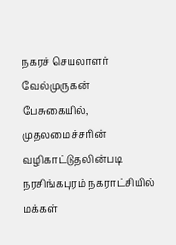நகரச் செயலாளர் வேல்முருகன் பேசுகையில், முதலமைச்சரின் வழிகாட்டுதலின்படி நரசிங்கபுரம் நகராட்சியில் மக்கள்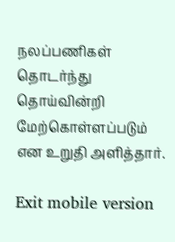நலப்பணிகள் தொடர்ந்து தொய்வின்றி மேற்கொள்ளப்படும் என உறுதி அளித்தார்.

Exit mobile version